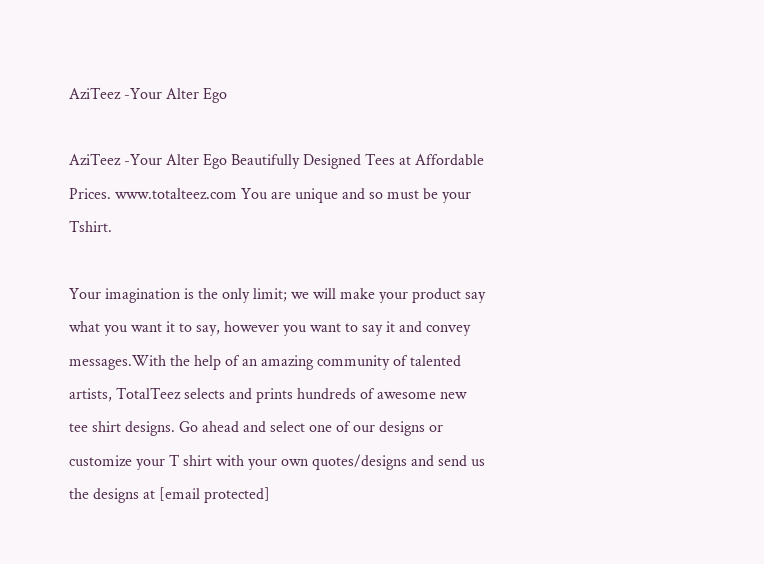AziTeez -Your Alter Ego

AziTeez -Your Alter Ego Beautifully Designed Tees at Affordable Prices. www.totalteez.com You are unique and so must be your Tshirt.

Your imagination is the only limit; we will make your product say what you want it to say, however you want to say it and convey messages.With the help of an amazing community of talented artists, TotalTeez selects and prints hundreds of awesome new tee shirt designs. Go ahead and select one of our designs or customize your T shirt with your own quotes/designs and send us the designs at [email protected]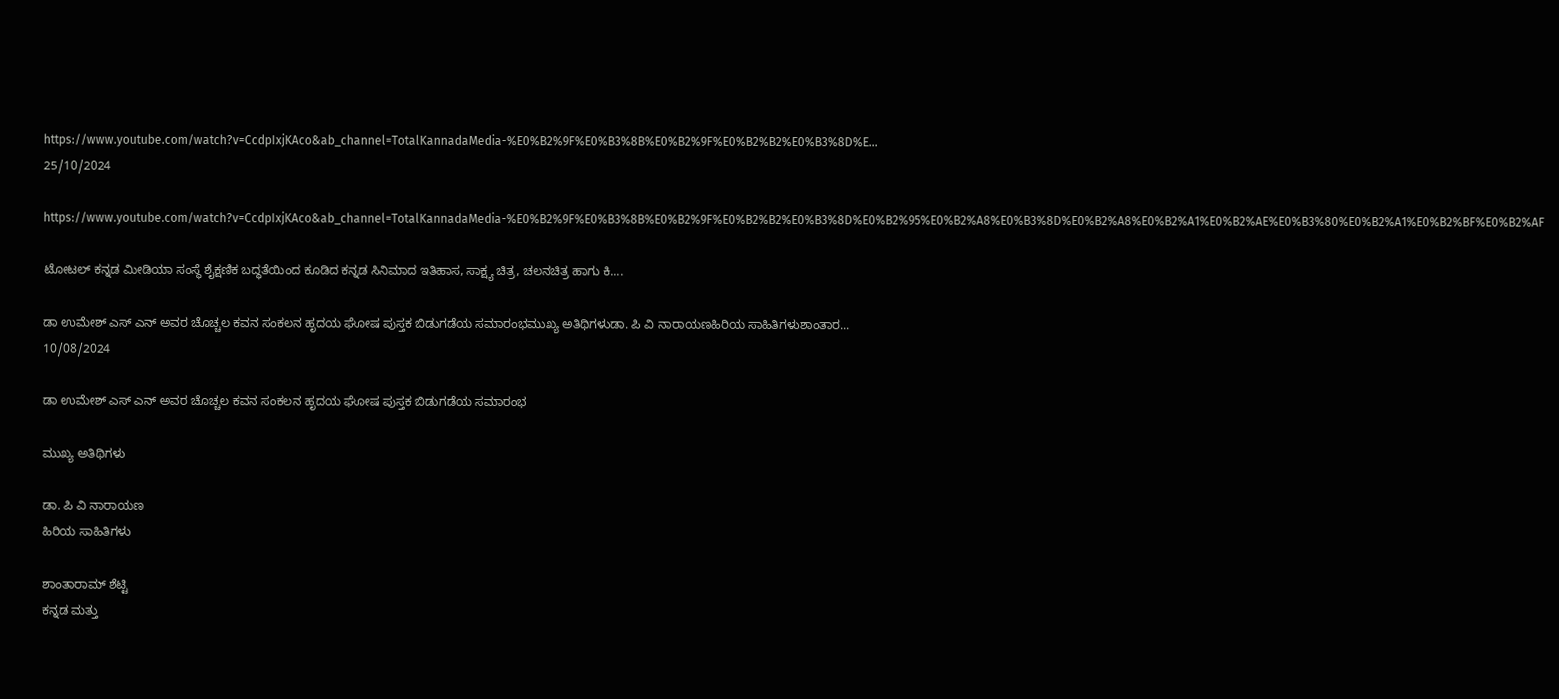https://www.youtube.com/watch?v=CcdpIxjKAco&ab_channel=TotalKannadaMedia-%E0%B2%9F%E0%B3%8B%E0%B2%9F%E0%B2%B2%E0%B3%8D%E...
25/10/2024

https://www.youtube.com/watch?v=CcdpIxjKAco&ab_channel=TotalKannadaMedia-%E0%B2%9F%E0%B3%8B%E0%B2%9F%E0%B2%B2%E0%B3%8D%E0%B2%95%E0%B2%A8%E0%B3%8D%E0%B2%A8%E0%B2%A1%E0%B2%AE%E0%B3%80%E0%B2%A1%E0%B2%BF%E0%B2%AF

ಟೋಟಲ್ ಕನ್ನಡ ಮೀಡಿಯಾ ಸಂಸ್ಥೆ ಶೈಕ್ಷಣಿಕ ಬದ್ಧತೆಯಿಂದ ಕೂಡಿದ ಕನ್ನಡ ಸಿನಿಮಾದ ಇತಿಹಾಸ, ಸಾಕ್ಷ್ಯ ಚಿತ್ರ, ಚಲನಚಿತ್ರ ಹಾಗು ಕಿ....

ಡಾ ಉಮೇಶ್ ಎಸ್ ಎನ್ ಅವರ ಚೊಚ್ಚಲ ಕವನ ಸಂಕಲನ ಹೃದಯ ಘೋಷ ಪುಸ್ತಕ ಬಿಡುಗಡೆಯ ಸಮಾರಂಭಮುಖ್ಯ ಅತಿಥಿಗಳುಡಾ. ಪಿ ವಿ ನಾರಾಯಣಹಿರಿಯ ಸಾಹಿತಿಗಳುಶಾಂತಾರ...
10/08/2024

ಡಾ ಉಮೇಶ್ ಎಸ್ ಎನ್ ಅವರ ಚೊಚ್ಚಲ ಕವನ ಸಂಕಲನ ಹೃದಯ ಘೋಷ ಪುಸ್ತಕ ಬಿಡುಗಡೆಯ ಸಮಾರಂಭ

ಮುಖ್ಯ ಅತಿಥಿಗಳು

ಡಾ. ಪಿ ವಿ ನಾರಾಯಣ
ಹಿರಿಯ ಸಾಹಿತಿಗಳು

ಶಾಂತಾರಾಮ್ ಶೆಟ್ಟಿ
ಕನ್ನಡ ಮತ್ತು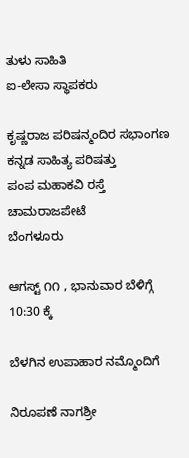ತುಳು ಸಾಹಿತಿ
ಐ-ಲೇಸಾ ಸ್ಥಾಪಕರು

ಕೃಷ್ಣರಾಜ ಪರಿಷನ್ಮಂದಿರ ಸಭಾಂಗಣ
ಕನ್ನಡ ಸಾಹಿತ್ಯ ಪರಿಷತ್ತು
ಪಂಪ ಮಹಾಕವಿ ರಸ್ತೆ
ಚಾಮರಾಜಪೇಟೆ
ಬೆಂಗಳೂರು

ಆಗಸ್ಟ್ ೧೧ , ಭಾನುವಾರ ಬೆಳಿಗ್ಗೆ 10:30 ಕ್ಕೆ

ಬೆಳಗಿನ ಉಪಾಹಾರ ನಮ್ಮೊಂದಿಗೆ

ನಿರೂಪಣೆ ನಾಗಶ್ರೀ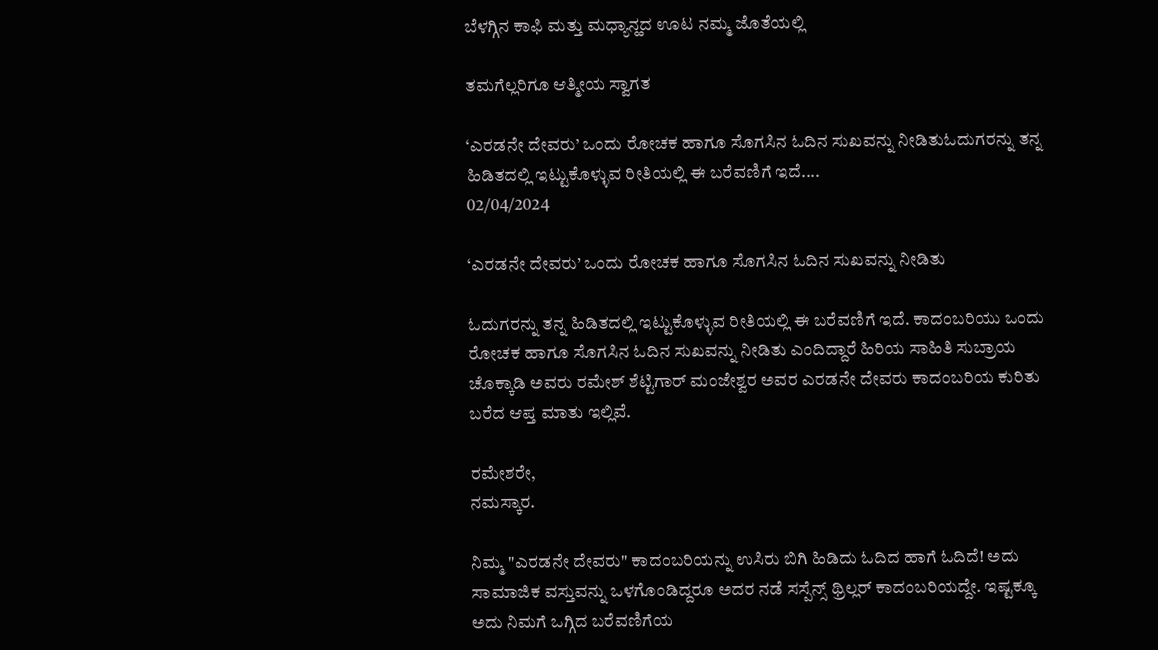ಬೆಳಗ್ಗಿನ ಕಾಫಿ ಮತ್ತು ಮಧ್ಯಾನ್ಹದ ಊಟ ನಮ್ಮ ಜೊತೆಯಲ್ಲಿ

ತಮಗೆಲ್ಲರಿಗೂ ಆತ್ಮೀಯ ಸ್ವಾಗತ

‘ಎರಡನೇ ದೇವರು’ ಒಂದು ರೋಚಕ ಹಾಗೂ ಸೊಗಸಿನ ಓದಿನ ಸುಖವನ್ನು ನೀಡಿತುಓದುಗರನ್ನು ತನ್ನ ಹಿಡಿತದಲ್ಲಿ ಇಟ್ಟುಕೊಳ್ಳುವ ರೀತಿಯಲ್ಲಿ ಈ ಬರೆವಣಿಗೆ ಇದೆ....
02/04/2024

‘ಎರಡನೇ ದೇವರು’ ಒಂದು ರೋಚಕ ಹಾಗೂ ಸೊಗಸಿನ ಓದಿನ ಸುಖವನ್ನು ನೀಡಿತು

ಓದುಗರನ್ನು ತನ್ನ ಹಿಡಿತದಲ್ಲಿ ಇಟ್ಟುಕೊಳ್ಳುವ ರೀತಿಯಲ್ಲಿ ಈ ಬರೆವಣಿಗೆ ಇದೆ. ಕಾದಂಬರಿಯು ಒಂದು ರೋಚಕ ಹಾಗೂ ಸೊಗಸಿನ ಓದಿನ ಸುಖವನ್ನು ನೀಡಿತು ಎಂದಿದ್ದಾರೆ ಹಿರಿಯ ಸಾಹಿತಿ ಸುಬ್ರಾಯ ಚೊಕ್ಕಾಡಿ ಅವರು ರಮೇಶ್ ಶೆಟ್ಟಿಗಾರ್ ಮಂಜೇಶ್ವರ ಅವರ ಎರಡನೇ ದೇವರು ಕಾದಂಬರಿಯ ಕುರಿತು ಬರೆದ ಆಪ್ತ ಮಾತು ಇಲ್ಲಿವೆ.

ರಮೇಶರೇ,
ನಮಸ್ಕಾರ.

ನಿಮ್ಮ "ಎರಡನೇ ದೇವರು" ಕಾದಂಬರಿಯನ್ನು ಉಸಿರು ಬಿಗಿ ಹಿಡಿದು ಓದಿದ ಹಾಗೆ ಓದಿದೆ! ಅದು ಸಾಮಾಜಿಕ ವಸ್ತುವನ್ನು ಒಳಗೊಂಡಿದ್ದರೂ ಅದರ ನಡೆ ಸಸ್ಪೆನ್ಸ್ ಥ್ರಿಲ್ಲರ್ ಕಾದಂಬರಿಯದ್ದೇ. ಇಷ್ಟಕ್ಕೂ ಅದು ನಿಮಗೆ ಒಗ್ಗಿದ ಬರೆವಣಿಗೆಯ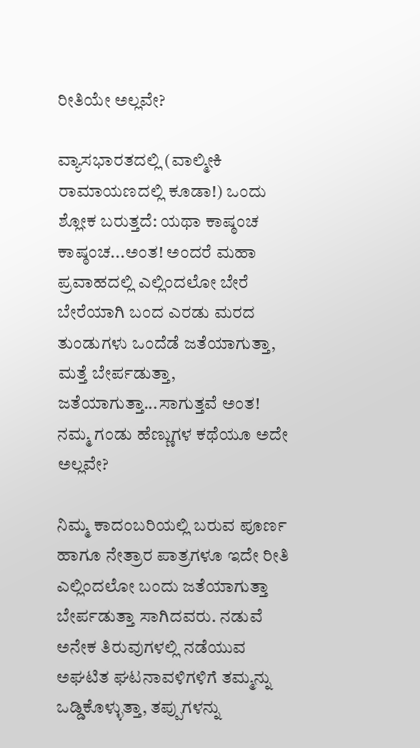ರೀತಿಯೇ ಅಲ್ಲವೇ?

ವ್ಯಾಸಭಾರತದಲ್ಲಿ (ವಾಲ್ಮೀಕಿ ರಾಮಾಯಣದಲ್ಲಿ ಕೂಡಾ!) ಒಂದು ಶ್ಲೋಕ ಬರುತ್ತದೆ: ಯಥಾ ಕಾಷ್ಠಂಚ ಕಾಷ್ಠಂಚ...ಅಂತ! ಅಂದರೆ ಮಹಾ ಪ್ರವಾಹದಲ್ಲಿ ಎಲ್ಲಿಂದಲೋ ಬೇರೆ ಬೇರೆಯಾಗಿ ಬಂದ ಎರಡು ಮರದ ತುಂಡುಗಳು ಒಂದೆಡೆ ಜತೆಯಾಗುತ್ತಾ, ಮತ್ತೆ ಬೇರ್ಪಡುತ್ತಾ, ಜತೆಯಾಗುತ್ತಾ...ಸಾಗುತ್ತವೆ ಅಂತ! ನಮ್ಮ ಗಂಡು ಹೆಣ್ಣುಗಳ ಕಥೆಯೂ ಅದೇ ಅಲ್ಲವೇ?

ನಿಮ್ಮ ಕಾದಂಬರಿಯಲ್ಲಿ ಬರುವ ಪೂರ್ಣ ಹಾಗೂ ನೇತ್ರಾರ ಪಾತ್ರಗಳೂ ಇದೇ ರೀತಿ ಎಲ್ಲಿಂದಲೋ ಬಂದು ಜತೆಯಾಗುತ್ತಾ ಬೇರ್ಪಡುತ್ತಾ ಸಾಗಿದವರು. ನಡುವೆ ಅನೇಕ ತಿರುವುಗಳಲ್ಲಿ ನಡೆಯುವ ಅಘಟಿತ ಘಟನಾವಳಿಗಳಿಗೆ ತಮ್ಮನ್ನು ಒಡ್ಡಿಕೊಳ್ಳುತ್ತಾ, ತಪ್ಪುಗಳನ್ನು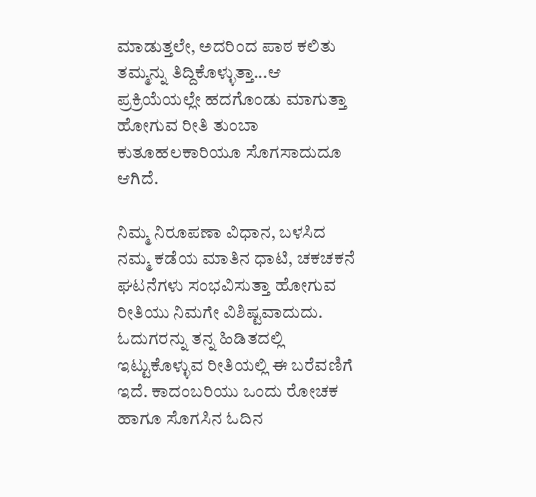ಮಾಡುತ್ತಲೇ, ಅದರಿಂದ ಪಾಠ ಕಲಿತು ತಮ್ಮನ್ನು ತಿದ್ದಿಕೊಳ್ಳುತ್ತಾ...ಆ ಪ್ರಕ್ರಿಯೆಯಲ್ಲೇ ಹದಗೊಂಡು ಮಾಗುತ್ತಾ ಹೋಗುವ ರೀತಿ ತುಂಬಾ ಕುತೂಹಲಕಾರಿಯೂ ಸೊಗಸಾದುದೂ ಆಗಿದೆ.

ನಿಮ್ಮ ನಿರೂಪಣಾ ವಿಧಾನ, ಬಳಸಿದ ನಮ್ಮ ಕಡೆಯ ಮಾತಿನ ಧಾಟಿ, ಚಕಚಕನೆ ಘಟನೆಗಳು ಸಂಭವಿಸುತ್ತಾ ಹೋಗುವ ರೀತಿಯು ನಿಮಗೇ ವಿಶಿಷ್ಟವಾದುದು. ಓದುಗರನ್ನು ತನ್ನ ಹಿಡಿತದಲ್ಲಿ ಇಟ್ಟುಕೊಳ್ಳುವ ರೀತಿಯಲ್ಲಿ ಈ ಬರೆವಣಿಗೆ ಇದೆ. ಕಾದಂಬರಿಯು ಒಂದು ರೋಚಕ ಹಾಗೂ ಸೊಗಸಿನ ಓದಿನ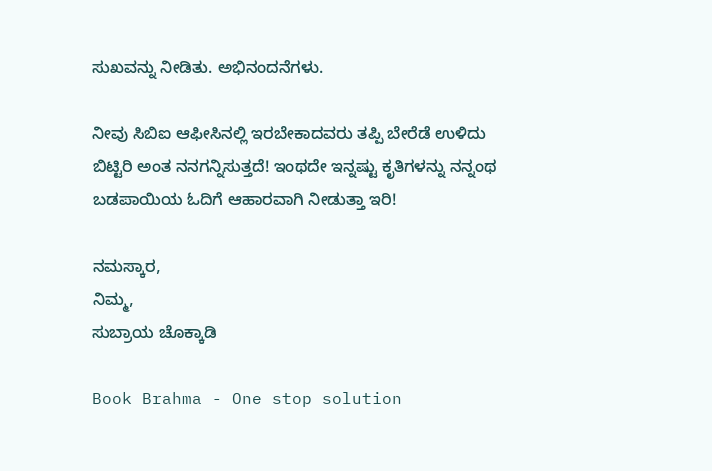ಸುಖವನ್ನು ನೀಡಿತು. ಅಭಿನಂದನೆಗಳು.

ನೀವು ಸಿಬಿಐ ಆಫೀಸಿನಲ್ಲಿ ಇರಬೇಕಾದವರು ತಪ್ಪಿ ಬೇರೆಡೆ ಉಳಿದು ಬಿಟ್ಟಿರಿ ಅಂತ ನನಗನ್ನಿಸುತ್ತದೆ! ಇಂಥದೇ ಇನ್ನಷ್ಟು ಕೃತಿಗಳನ್ನು ನನ್ನಂಥ ಬಡಪಾಯಿಯ ಓದಿಗೆ ಆಹಾರವಾಗಿ ನೀಡುತ್ತಾ ಇರಿ!

ನಮಸ್ಕಾರ,
ನಿಮ್ಮ,
ಸುಬ್ರಾಯ ಚೊಕ್ಕಾಡಿ

Book Brahma - One stop solution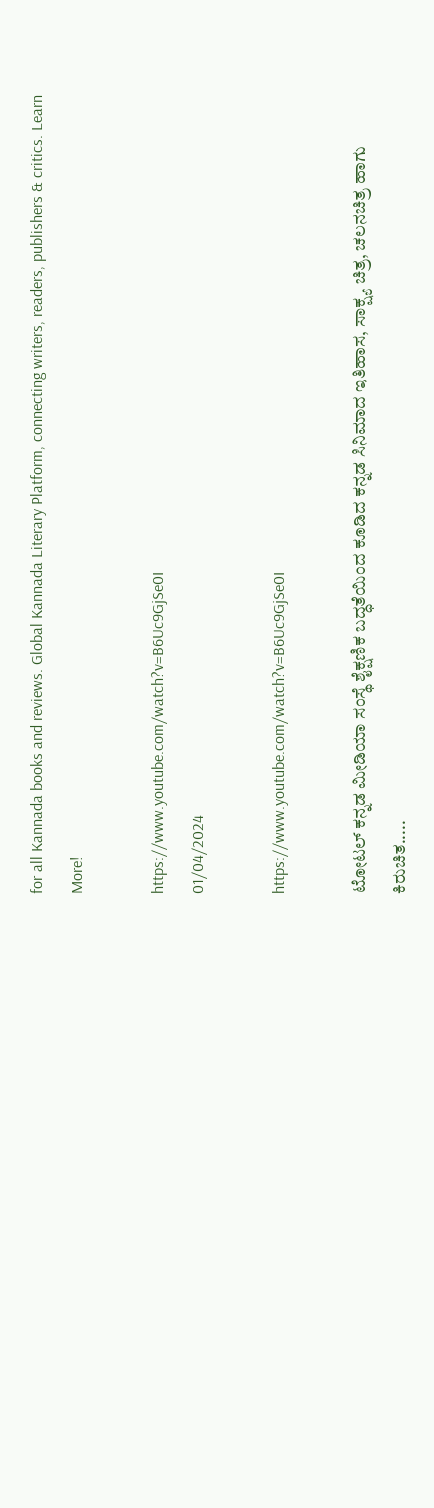for all Kannada books and reviews. Global Kannada Literary Platform, connecting writers, readers, publishers & critics. Learn More!

https://www.youtube.com/watch?v=B6Uc9GjSe0I
01/04/2024

https://www.youtube.com/watch?v=B6Uc9GjSe0I

ಟೋಟಲ್ ಕನ್ನಡ ಮೀಡಿಯಾ ಸಂಸ್ಥೆ ಶೈಕ್ಷಣಿಕ ಬದ್ಧತೆಯಿಂದ ಕೂಡಿದ ಕನ್ನಡ ಸಿನಿಮಾದ ಇತಿಹಾಸ, ಸಾಕ್ಷ್ಯ ಚಿತ್ರ, ಚಲನಚಿತ್ರ ಹಾಗು ಕಿರುಚಿತ.....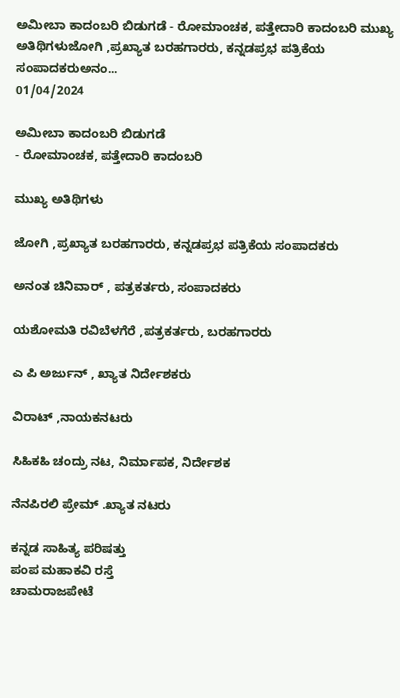ಅಮೀಬಾ ಕಾದಂಬರಿ ಬಿಡುಗಡೆ - ರೋಮಾಂಚಕ, ಪತ್ತೇದಾರಿ ಕಾದಂಬರಿ ಮುಖ್ಯ ಅತಿಥಿಗಳುಜೋಗಿ ,ಪ್ರಖ್ಯಾತ ಬರಹಗಾರರು, ಕನ್ನಡಪ್ರಭ ಪತ್ರಿಕೆಯ ಸಂಪಾದಕರುಅನಂ...
01/04/2024

ಅಮೀಬಾ ಕಾದಂಬರಿ ಬಿಡುಗಡೆ
- ರೋಮಾಂಚಕ, ಪತ್ತೇದಾರಿ ಕಾದಂಬರಿ

ಮುಖ್ಯ ಅತಿಥಿಗಳು

ಜೋಗಿ ,ಪ್ರಖ್ಯಾತ ಬರಹಗಾರರು, ಕನ್ನಡಪ್ರಭ ಪತ್ರಿಕೆಯ ಸಂಪಾದಕರು

ಅನಂತ ಚಿನಿವಾರ್ , ಪತ್ರಕರ್ತರು, ಸಂಪಾದಕರು

ಯಶೋಮತಿ ರವಿಬೆಳಗೆರೆ ,ಪತ್ರಕರ್ತರು, ಬರಹಗಾರರು

ಎ ಪಿ ಅರ್ಜುನ್ , ಖ್ಯಾತ ನಿರ್ದೇಶಕರು

ವಿರಾಟ್ ,ನಾಯಕನಟರು

ಸಿಹಿಕಹಿ ಚಂದ್ರು ನಟ, ನಿರ್ಮಾಪಕ, ನಿರ್ದೇಶಕ

ನೆನಪಿರಲಿ ಪ್ರೇಮ್ .ಖ್ಯಾತ ನಟರು

ಕನ್ನಡ ಸಾಹಿತ್ಯ ಪರಿಷತ್ತು
ಪಂಪ ಮಹಾಕವಿ ರಸ್ತೆ
ಚಾಮರಾಜಪೇಟೆ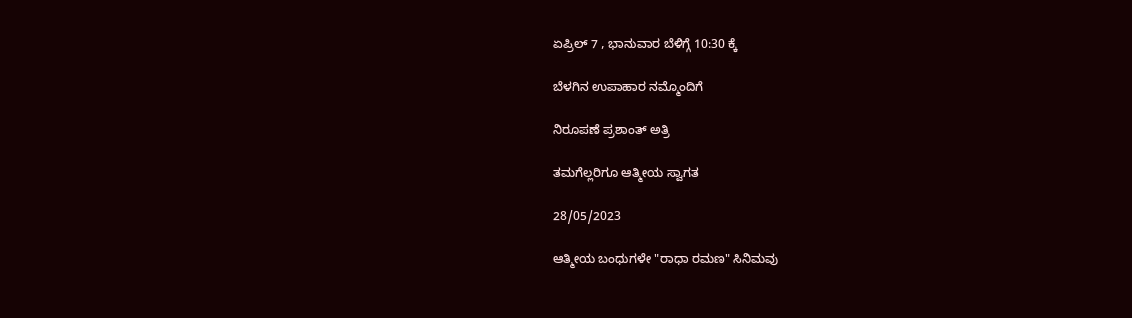ಏಪ್ರಿಲ್ 7 , ಭಾನುವಾರ ಬೆಳಿಗ್ಗೆ 10:30 ಕ್ಕೆ

ಬೆಳಗಿನ ಉಪಾಹಾರ ನಮ್ಮೊಂದಿಗೆ

ನಿರೂಪಣೆ ಪ್ರಶಾಂತ್ ಅತ್ರಿ

ತಮಗೆಲ್ಲರಿಗೂ ಆತ್ಮೀಯ ಸ್ವಾಗತ

28/05/2023

ಆತ್ಮೀಯ ಬಂಧುಗಳೇ "ರಾಧಾ ರಮಣ" ಸಿನಿಮವು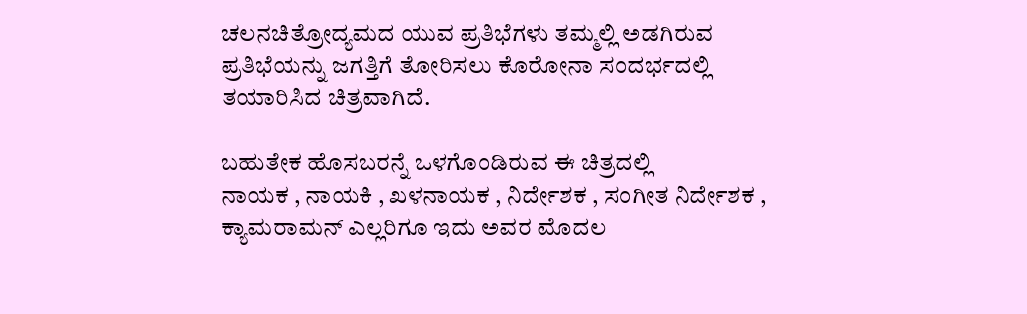ಚಲನಚಿತ್ರೋದ್ಯಮದ ಯುವ ಪ್ರತಿಭೆಗಳು ತಮ್ಮಲ್ಲಿ ಅಡಗಿರುವ ಪ್ರತಿಭೆಯನ್ನು ಜಗತ್ತಿಗೆ ತೋರಿಸಲು ಕೊರೋನಾ ಸಂದರ್ಭದಲ್ಲಿ ತಯಾರಿಸಿದ ಚಿತ್ರವಾಗಿದೆ.

ಬಹುತೇಕ ಹೊಸಬರನ್ನೆ ಒಳಗೊಂಡಿರುವ ಈ ಚಿತ್ರದಲ್ಲಿ
ನಾಯಕ , ನಾಯಕಿ , ಖಳನಾಯಕ , ನಿರ್ದೇಶಕ , ಸಂಗೀತ ನಿರ್ದೇಶಕ , ಕ್ಯಾಮರಾಮನ್ ಎಲ್ಲರಿಗೂ ಇದು ಅವರ ಮೊದಲ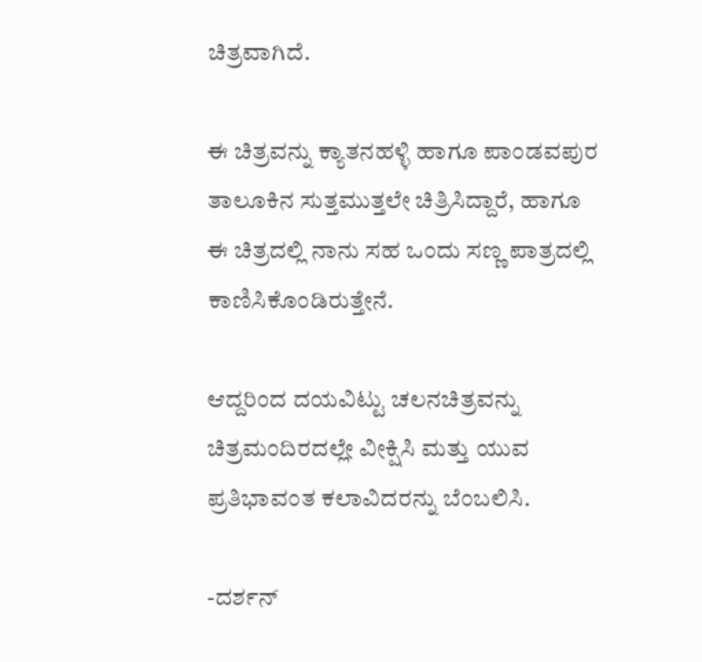ಚಿತ್ರವಾಗಿದೆ.

ಈ ಚಿತ್ರವನ್ನು ಕ್ಯಾತನಹಳ್ಳಿ ಹಾಗೂ ಪಾಂಡವಪುರ ತಾಲೂಕಿನ ಸುತ್ತಮುತ್ತಲೇ ಚಿತ್ರಿಸಿದ್ದಾರೆ, ಹಾಗೂ ಈ ಚಿತ್ರದಲ್ಲಿ ನಾನು ಸಹ ಒಂದು ಸಣ್ಣ ಪಾತ್ರದಲ್ಲಿ ಕಾಣಿಸಿಕೊಂಡಿರುತ್ತೇನೆ.

ಆದ್ದರಿಂದ ದಯವಿಟ್ಟು ಚಲನಚಿತ್ರವನ್ನು ಚಿತ್ರಮಂದಿರದಲ್ಲೇ ವೀಕ್ಷಿಸಿ ಮತ್ತು ಯುವ ಪ್ರತಿಭಾವಂತ ಕಲಾವಿದರನ್ನು ಬೆಂಬಲಿಸಿ.

-ದರ್ಶನ್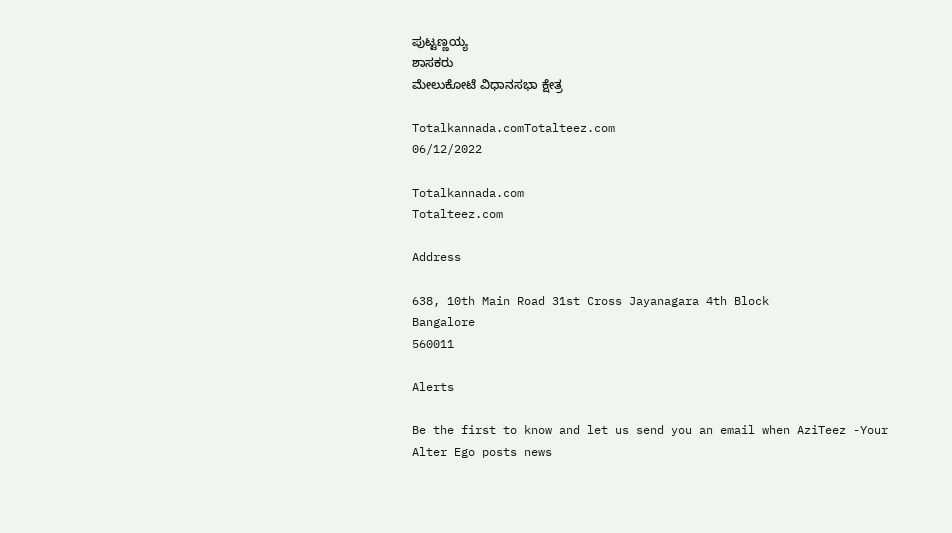ಪುಟ್ಟಣ್ಣಯ್ಯ
ಶಾಸಕರು
ಮೇಲುಕೋಟೆ ವಿಧಾನಸಭಾ ಕ್ಷೇತ್ರ

Totalkannada.comTotalteez.com
06/12/2022

Totalkannada.com
Totalteez.com

Address

638, 10th Main Road 31st Cross Jayanagara 4th Block
Bangalore
560011

Alerts

Be the first to know and let us send you an email when AziTeez -Your Alter Ego posts news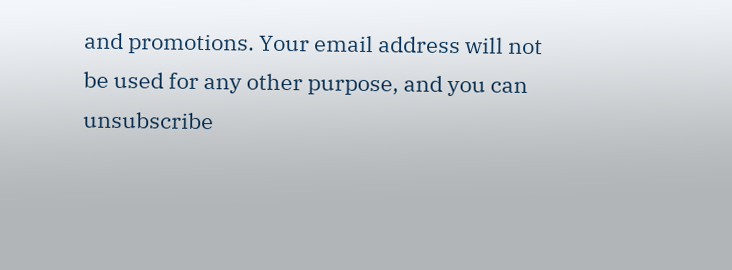and promotions. Your email address will not be used for any other purpose, and you can unsubscribe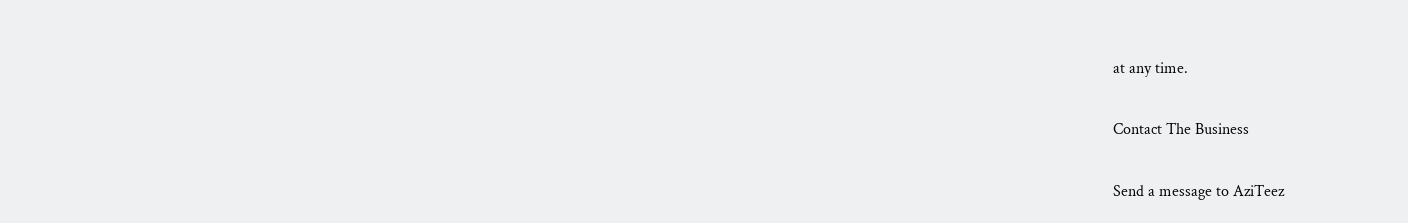at any time.

Contact The Business

Send a message to AziTeez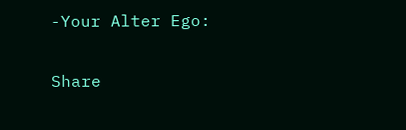-Your Alter Ego:

Share